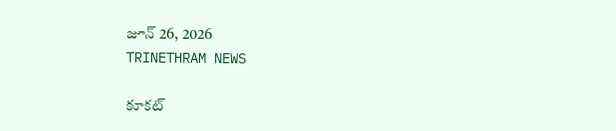జూన్ 26, 2026
TRINETHRAM NEWS

కూకట్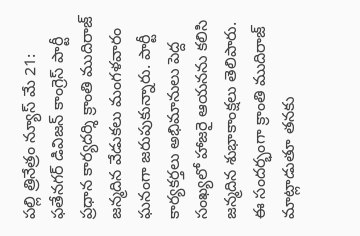పల్లి త్రినేత్రం న్యూస్ మే 21: ఫతేనగర్ డివిజన్ కాంగ్రెస్ పార్టీ ప్రధాన కార్యదర్శి క్రాంతి ముదిరాజ్ జన్మదిన వేడుకలు మంగళవారం ఘనంగా జరుపుకున్నారు. పార్టీ కార్యకర్తలు అభిమానులు పెద్ద సంఖ్యలో హాజరై ఆయనను కలిసి జన్మదిన శుభాకాంక్షలు తెలిపారు. ఈ సందర్భంగా క్రాంతి ముదిరాజ్ మాట్లాడుతూ తనకు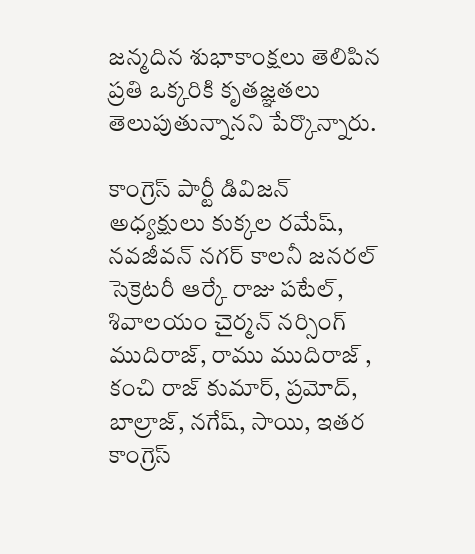జన్మదిన శుభాకాంక్షలు తెలిపిన ప్రతి ఒక్కరికి కృతజ్ఞతలు తెలుపుతున్నానని పేర్కొన్నారు.

కాంగ్రెస్ పార్టీ డివిజన్ అధ్యక్షులు కుక్కల రమేష్, నవజీవన్ నగర్ కాలనీ జనరల్ సెక్రెటరీ ఆర్కే రాజు పటేల్, శివాలయం చైర్మన్ నర్సింగ్ ముదిరాజ్, రాము ముదిరాజ్ , కంచి రాజ్ కుమార్, ప్రమోద్, బాల్రాజ్, నగేష్, సాయి, ఇతర కాంగ్రెస్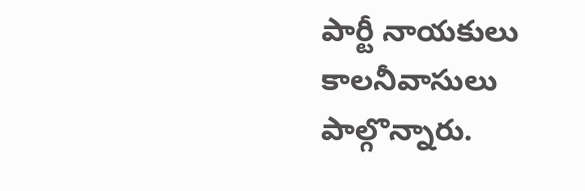పార్టీ నాయకులు కాలనీవాసులు పాల్గొన్నారు.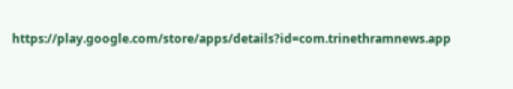https://play.google.com/store/apps/details?id=com.trinethramnews.app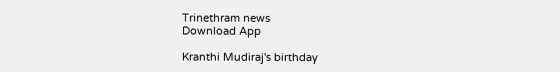Trinethram news
Download App

Kranthi Mudiraj's birthday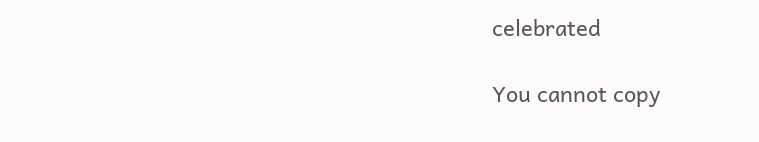celebrated

You cannot copy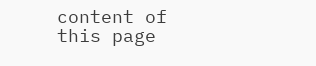content of this page